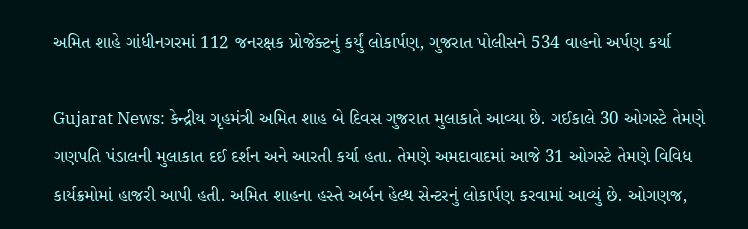અમિત શાહે ગાંધીનગરમાં 112 જનરક્ષક પ્રોજેક્ટનું કર્યું લોકાર્પણ, ગુજરાત પોલીસને 534 વાહનો અર્પણ કર્યા

Gujarat News: કેન્દ્રીય ગૃહમંત્રી અમિત શાહ બે દિવસ ગુજરાત મુલાકાતે આવ્યા છે. ગઈકાલે 30 ઓગસ્ટે તેમણે ગણપતિ પંડાલની મુલાકાત દઈ દર્શન અને આરતી કર્યા હતા. તેમણે અમદાવાદમાં આજે 31 ઓગસ્ટે તેમણે વિવિધ કાર્યક્રમોમાં હાજરી આપી હતી. અમિત શાહના હસ્તે અર્બન હેલ્થ સેન્ટરનું લોકાર્પણ કરવામાં આવ્યું છે. ઓગણજ,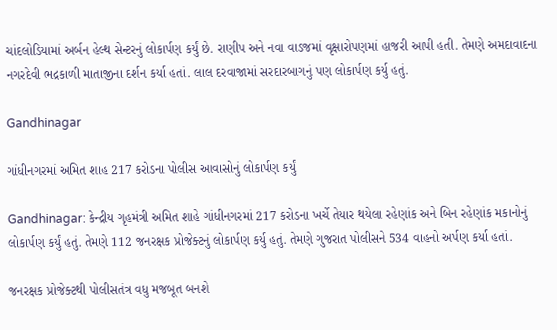ચાંદલોડિયામાં અર્બન હેલ્થ સેન્ટરનું લોકાર્પણ કર્યું છે. રાણીપ અને નવા વાડજમાં વૃક્ષારોપણમાં હાજરી આપી હતી. તેમણે અમદાવાદના નગરદેવી ભદ્રકાળી માતાજીના દર્શન કર્યા હતાં. લાલ દરવાજામાં સરદારબાગનું પણ લોકાર્પણ કર્યુ હતું.

Gandhinagar

ગાંધીનગરમાં અમિત શાહ 217 કરોડના પોલીસ આવાસોનું લોકાર્પણ કર્યું

Gandhinagar: કેન્દ્રીય ગૃહમંત્રી અમિત શાહે ગાંધીનગરમાં 217 કરોડના ખર્ચે તેયાર થયેલા રહેણાંક અને બિન રહેણાંક મકાનોનું લોકાર્પણ કર્યું હતું. તેમણે 112 જનરક્ષક પ્રોજેક્ટનું લોકાર્પણ કર્યુ હતું. તેમણે ગુજરાત પોલીસને 534 વાહનો અર્પણ કર્યા હતાં.

જનરક્ષક પ્રોજેક્ટથી પોલીસતંત્ર વધુ મજબૂત બનશે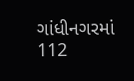ગાંધીનગરમાં 112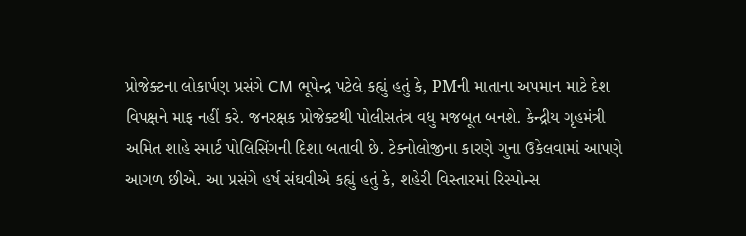પ્રોજેક્ટના લોકાર્પણ પ્રસંગે CM ભૂપેન્દ્ર પટેલે કહ્યું હતું કે, PMની માતાના અપમાન માટે દેશ વિપક્ષને માફ નહીં કરે. જનરક્ષક પ્રોજેક્ટથી પોલીસતંત્ર વધુ મજબૂત બનશે. કેન્દ્રીય ગૃહમંત્રી અમિત શાહે સ્માર્ટ પોલિસિંગની દિશા બતાવી છે. ટેક્નોલોજીના કારણે ગુના ઉકેલવામાં આપણે આગળ છીએ. આ પ્રસંગે હર્ષ સંઘવીએ કહ્યું હતું કે, શહેરી વિસ્તારમાં રિસ્પોન્સ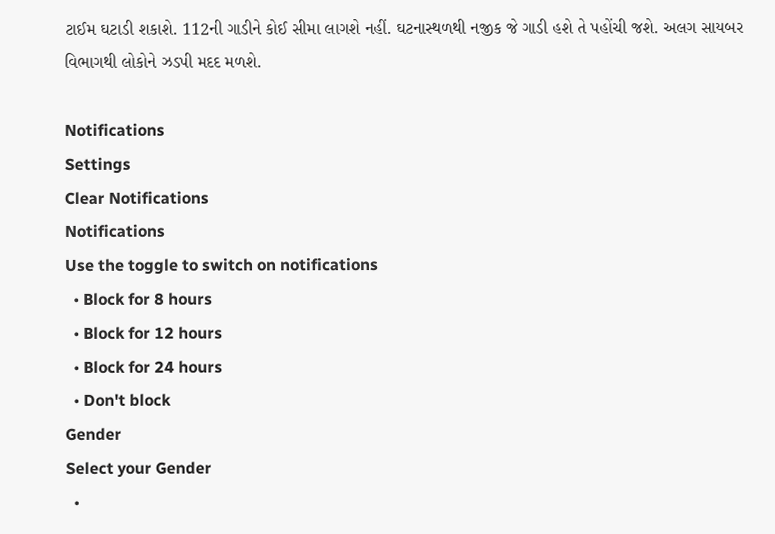ટાઈમ ઘટાડી શકાશે. 112ની ગાડીને કોઈ સીમા લાગશે નહીં. ઘટનાસ્થળથી નજીક જે ગાડી હશે તે પહોંચી જશે. અલગ સાયબર વિભાગથી લોકોને ઝડપી મદદ મળશે.

Notifications
Settings
Clear Notifications
Notifications
Use the toggle to switch on notifications
  • Block for 8 hours
  • Block for 12 hours
  • Block for 24 hours
  • Don't block
Gender
Select your Gender
  •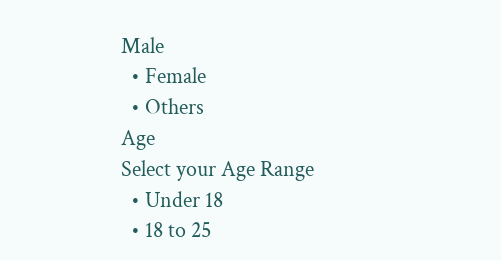Male
  • Female
  • Others
Age
Select your Age Range
  • Under 18
  • 18 to 25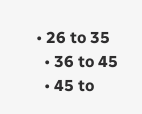• 26 to 35
  • 36 to 45
  • 45 to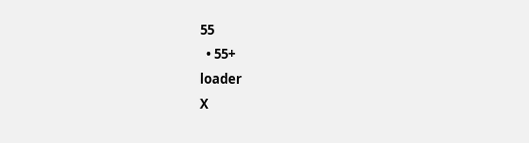55
  • 55+
loader
X